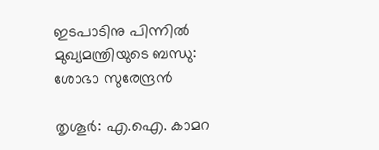ഇടപാടിനു പിന്നില്‍ മുഖ്യമന്ത്രിയുടെ ബന്ധു: ശോഭാ സുരേന്ദ്രന്‍

തൃശൂര്‍: എ.ഐ. കാമറ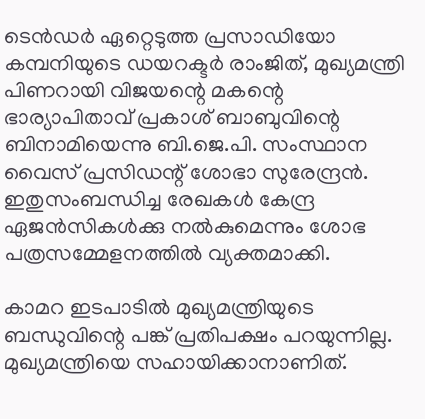ടെന്‍ഡര്‍ ഏറ്റെടുത്ത പ്രസാഡിയോ കമ്പനിയുടെ ഡയറക്ടര്‍ രാംജിത്, മുഖ്യമന്ത്രി പിണറായി വിജയന്റെ മകന്റെ ഭാര്യാപിതാവ് പ്രകാശ് ബാബുവിന്റെ ബിനാമിയെന്നു ബി.ജെ.പി. സംസ്ഥാന വൈസ് പ്രസിഡന്റ് ശോഭാ സുരേന്ദ്രന്‍. ഇതുസംബന്ധിച്ച രേഖകള്‍ കേന്ദ്ര ഏജന്‍സികള്‍ക്കു നല്‍കുമെന്നും ശോഭ പത്രസമ്മേളനത്തില്‍ വ്യക്തമാക്കി.

കാമറ ഇടപാടില്‍ മുഖ്യമന്ത്രിയുടെ ബന്ധുവിന്റെ പങ്ക് പ്രതിപക്ഷം പറയുന്നില്ല. മുഖ്യമന്ത്രിയെ സഹായിക്കാനാണിത്.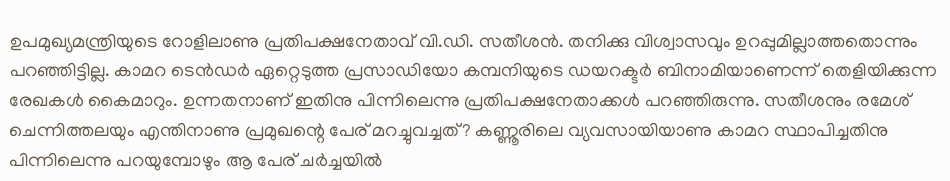ഉപമുഖ്യമന്ത്രിയുടെ റോളിലാണു പ്രതിപക്ഷനേതാവ് വി.ഡി. സതീശന്‍. തനിക്കു വിശ്വാസവും ഉറപ്പുമില്ലാത്തതൊന്നും പറഞ്ഞിട്ടില്ല. കാമറ ടെന്‍ഡര്‍ ഏറ്റെടുത്ത പ്രസാഡിയോ കമ്പനിയുടെ ഡയറക്ടര്‍ ബിനാമിയാണെന്ന് തെളിയിക്കുന്ന രേഖകള്‍ കൈമാറും. ഉന്നതനാണ് ഇതിനു പിന്നിലെന്നു പ്രതിപക്ഷനേതാക്കള്‍ പറഞ്ഞിരുന്നു. സതീശനും രമേശ് ചെന്നിത്തലയും എന്തിനാണു പ്രമുഖന്റെ പേര് മറച്ചുവച്ചത്? കണ്ണൂരിലെ വ്യവസായിയാണു കാമറ സ്ഥാപിച്ചതിനു പിന്നിലെന്നു പറയുമ്പോഴും ആ പേര് ചര്‍ച്ചയില്‍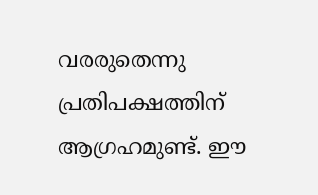വരരുതെന്നു പ്രതിപക്ഷത്തിന് ആഗ്രഹമുണ്ട്. ഈ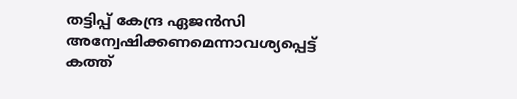തട്ടിപ്പ് കേന്ദ്ര ഏജന്‍സി അന്വേഷിക്കണമെന്നാവശ്യപ്പെട്ട് കത്ത്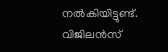നല്‍കിയിട്ടുണ്ട്. വിജിലന്‍സ്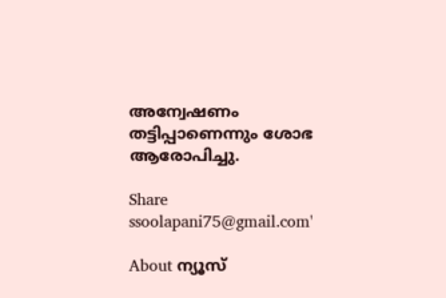അന്വേഷണം തട്ടിപ്പാണെന്നും ശോഭ ആരോപിച്ചു.

Share
ssoolapani75@gmail.com'

About ന്യൂസ്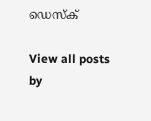ഡെസ്ക്

View all posts by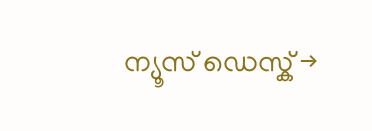ന്യൂസ് ഡെസ്ക് →